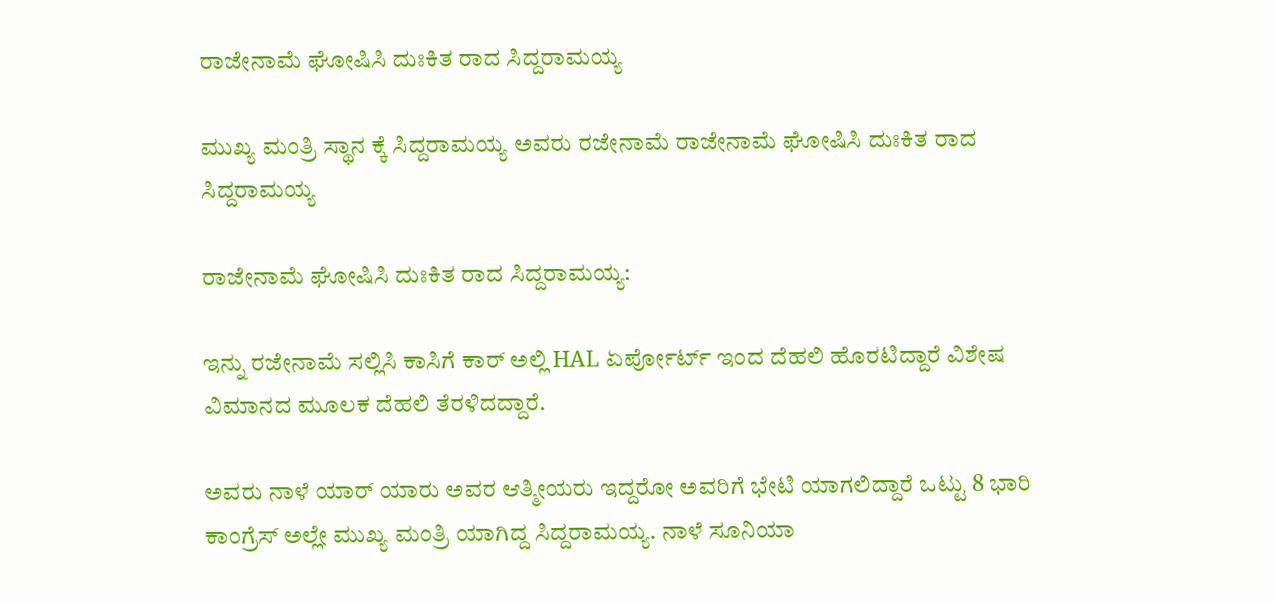ರಾಜೇನಾಮೆ ಘೋಷಿಸಿ ದುಃಕಿತ ರಾದ ಸಿದ್ದರಾಮಯ್ಯ

ಮುಖ್ಯ ಮಂತ್ರಿ ಸ್ಥಾನ ಕ್ಕೆ ಸಿದ್ದರಾಮಯ್ಯ ಅವರು ರಜೇನಾಮೆ ರಾಜೇನಾಮೆ ಘೋಷಿಸಿ ದುಃಕಿತ ರಾದ ಸಿದ್ದರಾಮಯ್ಯ

ರಾಜೇನಾಮೆ ಘೋಷಿಸಿ ದುಃಕಿತ ರಾದ ಸಿದ್ದರಾಮಯ್ಯ:

ಇನ್ನು ರಜೇನಾಮೆ ಸಲ್ಲಿಸಿ ಕಾಸಿಗೆ ಕಾರ್ ಅಲ್ಲಿ HAL ಏರ್ಪೋರ್ಟ್ ಇಂದ ದೆಹಲಿ ಹೊರಟಿದ್ದಾರೆ ವಿಶೇಷ ವಿಮಾನದ ಮೂಲಕ ದೆಹಲಿ ತೆರಳಿದದ್ದಾರೆ.

ಅವರು ನಾಳೆ ಯಾರ್ ಯಾರು ಅವರ ಆತ್ಮೀಯರು ಇದ್ದರೋ ಅವರಿಗೆ ಭೇಟಿ ಯಾಗಲಿದ್ದಾರೆ ಒಟ್ಟು 8 ಭಾರಿ ಕಾಂಗ್ರೆಸ್ ಅಲ್ಲೇ ಮುಖ್ಯ ಮಂತ್ರಿ ಯಾಗಿದ್ದ ಸಿದ್ದರಾಮಯ್ಯ. ನಾಳೆ ಸೂನಿಯಾ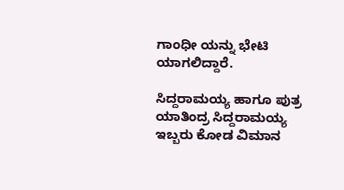ಗಾಂಧೀ ಯನ್ನು ಭೇಟಿ ಯಾಗಲಿದ್ದಾರೆ.

ಸಿದ್ದರಾಮಯ್ಯ ಹಾಗೂ ಪುತ್ರ ಯಾತಿಂದ್ರ ಸಿದ್ದರಾಮಯ್ಯ ಇಬ್ಬರು ಕೋಡ ವಿಮಾನ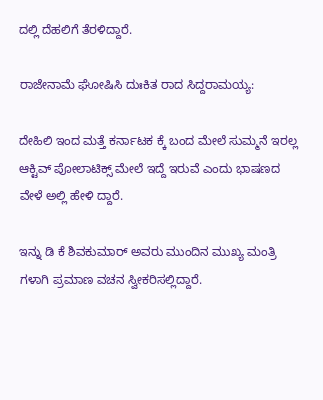ದಲ್ಲಿ ದೆಹಲಿಗೆ ತೆರಳಿದ್ದಾರೆ.

ರಾಜೇನಾಮೆ ಘೋಷಿಸಿ ದುಃಕಿತ ರಾದ ಸಿದ್ದರಾಮಯ್ಯ:

ದೇಹಿಲಿ ಇಂದ ಮತ್ತೆ ಕರ್ನಾಟಕ ಕ್ಕೆ ಬಂದ ಮೇಲೆ ಸುಮ್ಮನೆ ಇರಲ್ಲ ಆಕ್ಟಿವ್ ಪೋಲಾಟಿಕ್ಸ್ ಮೇಲೆ ಇದ್ದೆ ಇರುವೆ ಎಂದು ಭಾಷಣದ ವೇಳೆ ಅಲ್ಲಿ ಹೇಳಿ ದ್ದಾರೆ.

ಇನ್ನು ಡಿ ಕೆ ಶಿವಕುಮಾರ್ ಅವರು ಮುಂದಿನ ಮುಖ್ಯ ಮಂತ್ರಿ ಗಳಾಗಿ ಪ್ರಮಾಣ ವಚನ ಸ್ವೀಕರಿಸಲ್ಲಿದ್ದಾರೆ.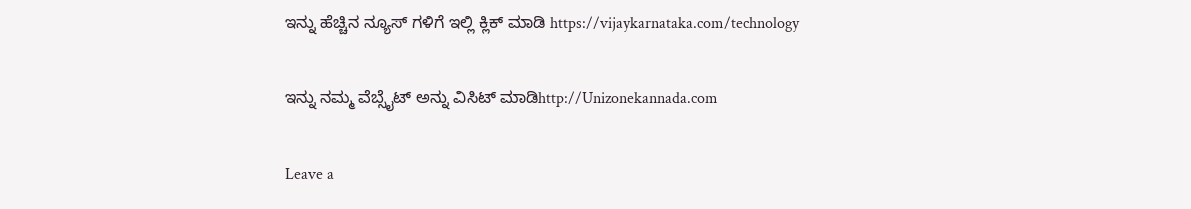ಇನ್ನು ಹೆಚ್ಚಿನ ನ್ಯೂಸ್ ಗಳಿಗೆ ಇಲ್ಲಿ ಕ್ಲಿಕ್ ಮಾಡಿ https://vijaykarnataka.com/technology

ಇನ್ನು ನಮ್ಮ ವೆಬ್ಸೈಟ್ ಅನ್ನು ವಿಸಿಟ್ ಮಾಡಿhttp://Unizonekannada.com

Leave a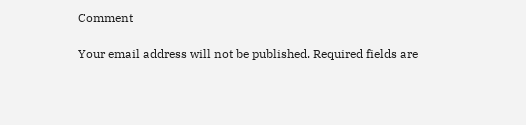Comment

Your email address will not be published. Required fields are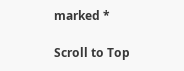marked *

Scroll to Top